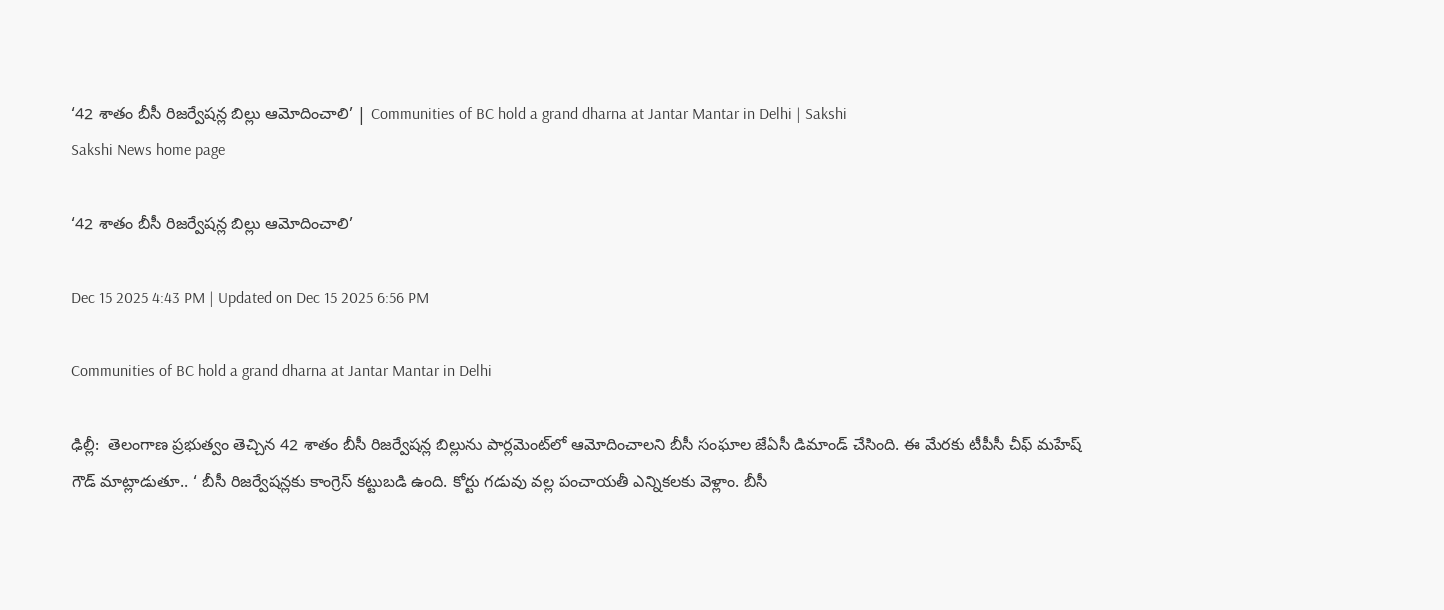‘42 శాతం బీసీ రిజర్వేషన్ల బిల్లు ఆమోదించాలి’ | Communities of BC hold a grand dharna at Jantar Mantar in Delhi | Sakshi
Sakshi News home page

‘42 శాతం బీసీ రిజర్వేషన్ల బిల్లు ఆమోదించాలి’

Dec 15 2025 4:43 PM | Updated on Dec 15 2025 6:56 PM

Communities of BC hold a grand dharna at Jantar Mantar in Delhi

ఢిల్లీ:  తెలంగాణ ప్రభుత్వం తెచ్చిన 42 శాతం బీసీ రిజర్వేషన్ల బిల్లును పార్లమెంట్‌లో ఆమోదించాలని బీసీ సంఘాల జేఏసీ డిమాండ్‌ చేసింది. ఈ మేరకు టీపీసీ చీఫ్‌ మహేష్‌  గౌడ్‌ మాట్లాడుతూ.. ‘ బీసీ రిజర్వేషన్లకు కాంగ్రెస్‌ కట్టుబడి ఉంది. కోర్టు గడువు వల్ల పంచాయతీ ఎన్నికలకు వెళ్లాం. బీసీ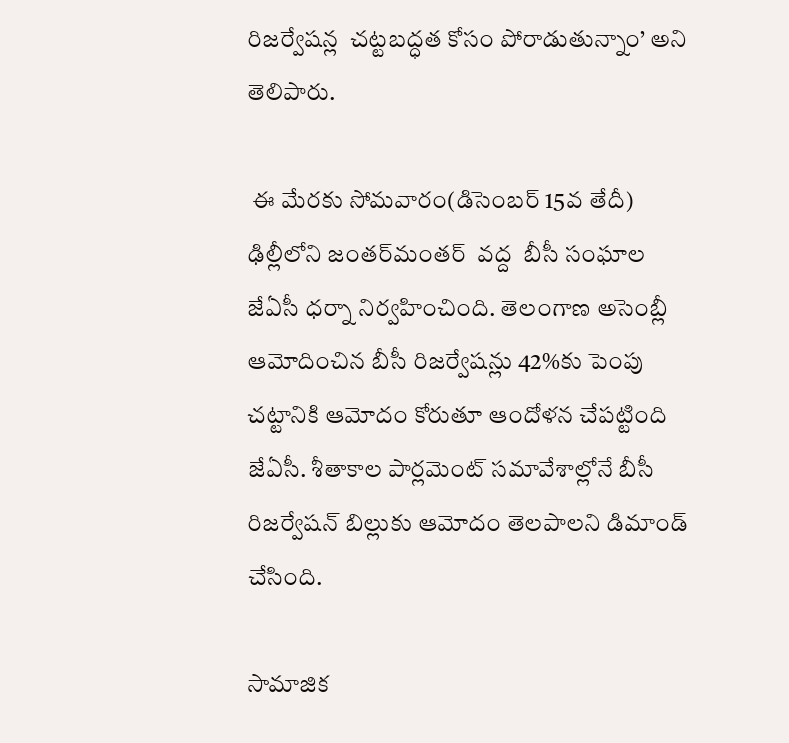రిజర్వేషన్ల  చట్టబద్ధత కోసం పోరాడుతున్నాం’ అని తెలిపారు.

 ఈ మేరకు సోమవారం(డిసెంబర్‌ 15వ తేదీ) ఢిల్లీలోని జంతర్‌మంతర్‌  వద్ద  బీసీ సంఘాల జేఏసీ ధర్నా నిర్వహించింది. తెలంగాణ అసెంబ్లీ ఆమోదించిన బీసీ రిజర్వేషన్లు 42%కు పెంపు చట్టానికి ఆమోదం కోరుతూ ఆందోళన చేపట్టింది జేఏసీ. శీతాకాల పార్లమెంట్‌ సమావేశాల్లోనే బీసీ రిజర్వేషన్‌ బిల్లుకు ఆమోదం తెలపాలని డిమాండ్‌ చేసింది.

సామాజిక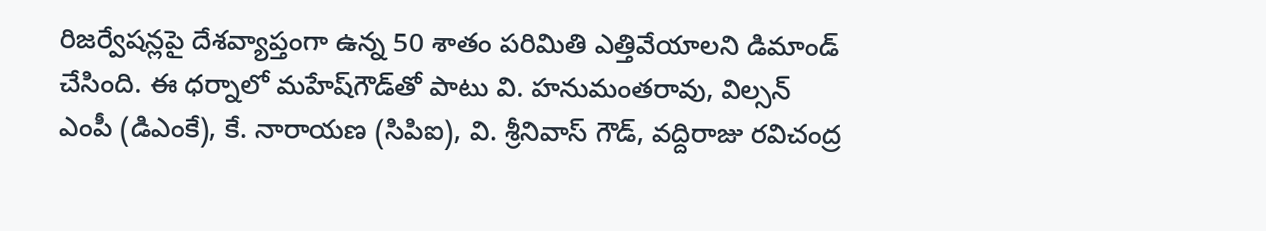రిజర్వేషన్లపై దేశవ్యాప్తంగా ఉన్న 50 శాతం పరిమితి ఎత్తివేయాలని డిమాండ్‌ చేసింది. ఈ ధర్నాలో మహేష్‌గౌడ్‌తో పాటు వి. హనుమంతరావు, విల్సన్ ఎంపీ (డిఎంకే), కే. నారాయణ (సిపిఐ), వి. శ్రీనివాస్ గౌడ్, వద్దిరాజు రవిచంద్ర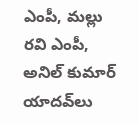ఎంపీ, మల్లు రవి ఎంపీ, అనిల్ కుమార్ యాదవ్‌లు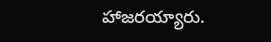హాజరయ్యారు.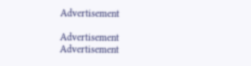Advertisement

Advertisement
Advertisement